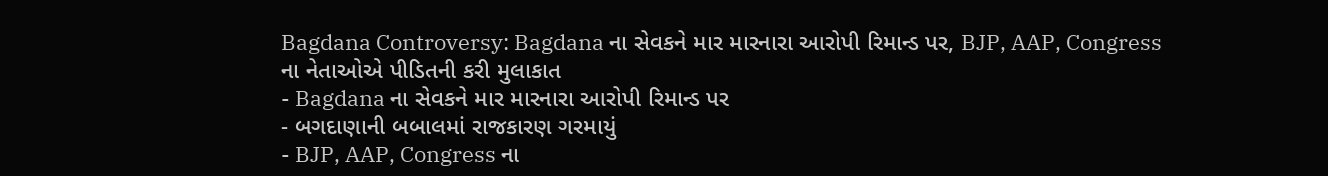Bagdana Controversy: Bagdana ના સેવકને માર મારનારા આરોપી રિમાન્ડ પર, BJP, AAP, Congress ના નેતાઓએ પીડિતની કરી મુલાકાત
- Bagdana ના સેવકને માર મારનારા આરોપી રિમાન્ડ પર
- બગદાણાની બબાલમાં રાજકારણ ગરમાયું
- BJP, AAP, Congress ના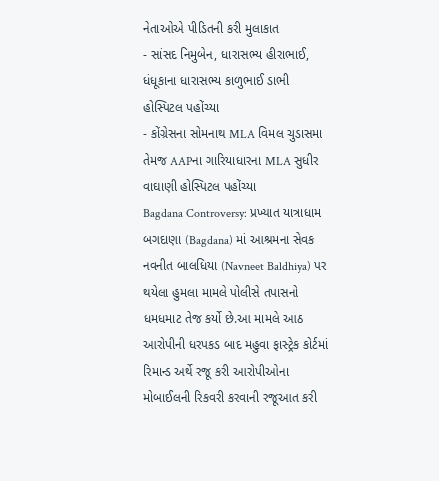નેતાઓએ પીડિતની કરી મુલાકાત
- સાંસદ નિમુબેન, ધારાસભ્ય હીરાભાઈ, ધંધૂકાના ધારાસભ્ય કાળુભાઈ ડાભી હોસ્પિટલ પહોંચ્યા
- કોંગ્રેસના સોમનાથ MLA વિમલ ચુડાસમા તેમજ AAPના ગારિયાધારના MLA સુધીર વાઘાણી હોસ્પિટલ પહોંચ્યા
Bagdana Controversy: પ્રખ્યાત યાત્રાધામ બગદાણા (Bagdana) માં આશ્રમના સેવક નવનીત બાલધિયા (Navneet Baldhiya) પર થયેલા હુમલા મામલે પોલીસે તપાસનો ધમધમાટ તેજ કર્યો છે.આ મામલે આઠ આરોપીની ધરપકડ બાદ મહુવા ફાસ્ટ્રેક કોર્ટમાં રિમાન્ડ અર્થે રજૂ કરી આરોપીઓના મોબાઈલની રિકવરી કરવાની રજૂઆત કરી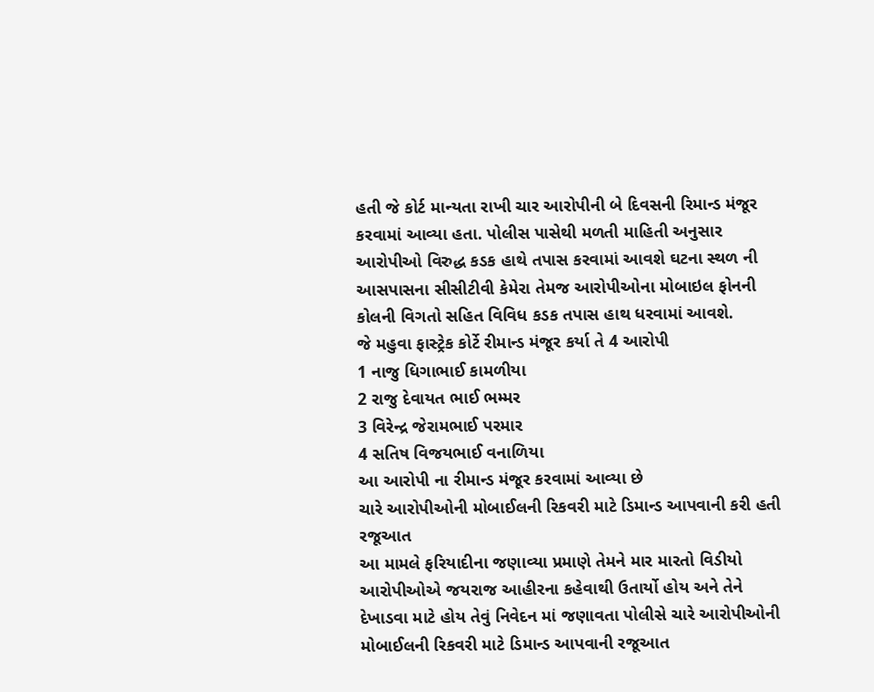હતી જે કોર્ટ માન્યતા રાખી ચાર આરોપીની બે દિવસની રિમાન્ડ મંજૂર કરવામાં આવ્યા હતા. પોલીસ પાસેથી મળતી માહિતી અનુસાર આરોપીઓ વિરુદ્ધ કડક હાથે તપાસ કરવામાં આવશે ઘટના સ્થળ ની આસપાસના સીસીટીવી કેમેરા તેમજ આરોપીઓના મોબાઇલ ફોનની કોલની વિગતો સહિત વિવિધ કડક તપાસ હાથ ધરવામાં આવશે.
જે મહુવા ફાસ્ટ્રેક કોર્ટે રીમાન્ડ મંજૂર કર્યા તે 4 આરોપી
1 નાજુ ધિગાભાઈ કામળીયા
2 રાજુ દેવાયત ભાઈ ભમ્મર
3 વિરેન્દ્ર જેરામભાઈ પરમાર
4 સતિષ વિજયભાઈ વનાળિયા
આ આરોપી ના રીમાન્ડ મંજૂર કરવામાં આવ્યા છે
ચારે આરોપીઓની મોબાઈલની રિકવરી માટે ડિમાન્ડ આપવાની કરી હતી રજૂઆત
આ મામલે ફરિયાદીના જણાવ્યા પ્રમાણે તેમને માર મારતો વિડીયો આરોપીઓએ જયરાજ આહીરના કહેવાથી ઉતાર્યો હોય અને તેને દેખાડવા માટે હોય તેવું નિવેદન માં જણાવતા પોલીસે ચારે આરોપીઓની મોબાઈલની રિકવરી માટે ડિમાન્ડ આપવાની રજૂઆત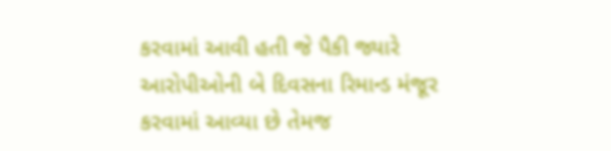કરવામાં આવી હતી જે પૈકી જ્યારે આરોપીઓની બે દિવસના રિમાન્ડ મંજૂર કરવામાં આવ્યા છે તેમજ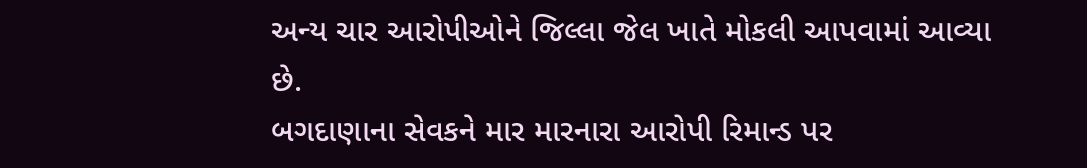અન્ય ચાર આરોપીઓને જિલ્લા જેલ ખાતે મોકલી આપવામાં આવ્યા છે.
બગદાણાના સેવકને માર મારનારા આરોપી રિમાન્ડ પર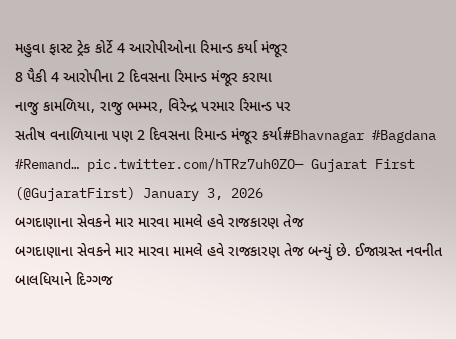મહુવા ફાસ્ટ ટ્રેક કોર્ટે 4 આરોપીઓના રિમાન્ડ કર્યા મંજૂર
8 પૈકી 4 આરોપીના 2 દિવસના રિમાન્ડ મંજૂર કરાયા
નાજુ કામળિયા, રાજુ ભમ્મર, વિરેન્દ્ર પરમાર રિમાન્ડ પર
સતીષ વનાળિયાના પણ 2 દિવસના રિમાન્ડ મંજૂર કર્યા#Bhavnagar #Bagdana #Remand… pic.twitter.com/hTRz7uh0ZO— Gujarat First (@GujaratFirst) January 3, 2026
બગદાણાના સેવકને માર મારવા મામલે હવે રાજકારણ તેજ
બગદાણાના સેવકને માર મારવા મામલે હવે રાજકારણ તેજ બન્યું છે. ઈજાગ્રસ્ત નવનીત બાલધિયાને દિગ્ગજ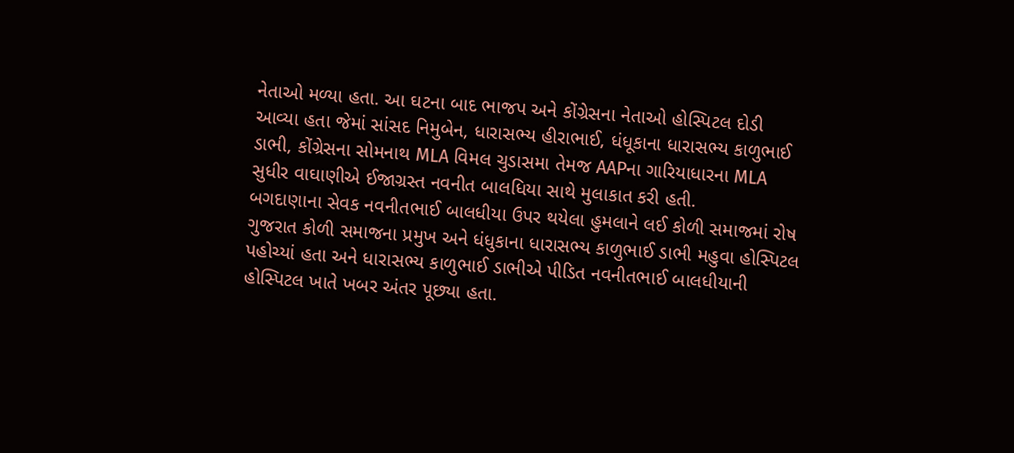નેતાઓ મળ્યા હતા. આ ઘટના બાદ ભાજપ અને કોંગ્રેસના નેતાઓ હોસ્પિટલ દોડી આવ્યા હતા જેમાં સાંસદ નિમુબેન, ધારાસભ્ય હીરાભાઈ, ધંધૂકાના ધારાસભ્ય કાળુભાઈ ડાભી, કોંગ્રેસના સોમનાથ MLA વિમલ ચુડાસમા તેમજ AAPના ગારિયાધારના MLA સુધીર વાઘાણીએ ઈજાગ્રસ્ત નવનીત બાલધિયા સાથે મુલાકાત કરી હતી.
બગદાણાના સેવક નવનીતભાઈ બાલધીયા ઉપર થયેલા હુમલાને લઈ કોળી સમાજમાં રોષ
ગુજરાત કોળી સમાજના પ્રમુખ અને ધંધુકાના ધારાસભ્ય કાળુભાઈ ડાભી મહુવા હોસ્પિટલ પહોચ્યાં હતા અને ધારાસભ્ય કાળુભાઈ ડાભીએ પીડિત નવનીતભાઈ બાલધીયાની હોસ્પિટલ ખાતે ખબર અંતર પૂછ્યા હતા.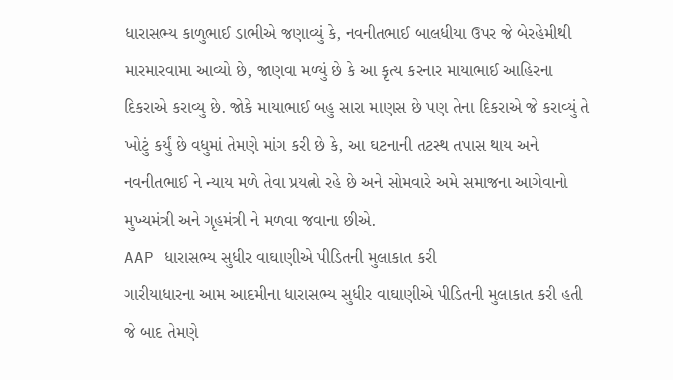ધારાસભ્ય કાળુભાઈ ડાભીએ જણાવ્યું કે, નવનીતભાઈ બાલધીયા ઉપર જે બેરહેમીથી મારમારવામા આવ્યો છે, જાણવા મળ્યું છે કે આ કૃત્ય કરનાર માયાભાઈ આહિરના દિકરાએ કરાવ્યુ છે. જોકે માયાભાઈ બહુ સારા માણસ છે પણ તેના દિકરાએ જે કરાવ્યું તે ખોટું કર્યું છે વધુમાં તેમણે માંગ કરી છે કે, આ ઘટનાની તટસ્થ તપાસ થાય અને નવનીતભાઈ ને ન્યાય મળે તેવા પ્રયત્નો રહે છે અને સોમવારે અમે સમાજના આગેવાનો મુખ્યમંત્રી અને ગૃહમંત્રી ને મળવા જવાના છીએ.
AAP ધારાસભ્ય સુધીર વાઘાણીએ પીડિતની મુલાકાત કરી
ગારીયાધારના આમ આદમીના ધારાસભ્ય સુધીર વાઘાણીએ પીડિતની મુલાકાત કરી હતી જે બાદ તેમણે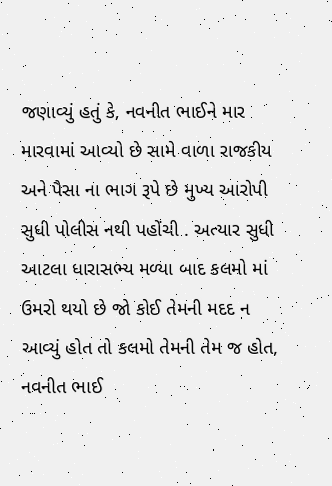જણાવ્યું હતું કે, નવનીત ભાઈને માર મારવામાં આવ્યો છે સામે વાળા રાજકીય અને પૈસા ના ભાગ રૂપે છે મુખ્ય આરોપી સુધી પોલીસ નથી પહોંચી . અત્યાર સુધી આટલા ધારાસભ્ય મળ્યા બાદ કલમો માં ઉમરો થયો છે જો કોઈ તેમની મદદ ન આવ્યું હોત તો કલમો તેમની તેમ જ હોત, નવનીત ભાઈ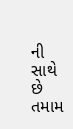ની સાથે છે તમામ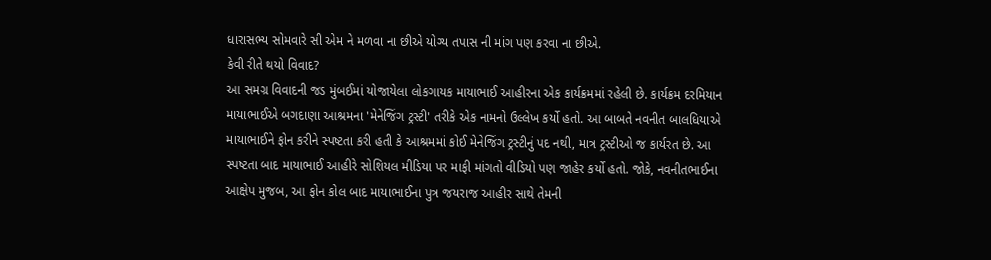ધારાસભ્ય સોમવારે સી એમ ને મળવા ના છીએ યોગ્ય તપાસ ની માંગ પણ કરવા ના છીએ.
કેવી રીતે થયો વિવાદ?
આ સમગ્ર વિવાદની જડ મુંબઈમાં યોજાયેલા લોકગાયક માયાભાઈ આહીરના એક કાર્યક્રમમાં રહેલી છે. કાર્યક્રમ દરમિયાન માયાભાઈએ બગદાણા આશ્રમના 'મેનેજિંગ ટ્રસ્ટી' તરીકે એક નામનો ઉલ્લેખ કર્યો હતો. આ બાબતે નવનીત બાલધિયાએ માયાભાઈને ફોન કરીને સ્પષ્ટતા કરી હતી કે આશ્રમમાં કોઈ મેનેજિંગ ટ્રસ્ટીનું પદ નથી, માત્ર ટ્રસ્ટીઓ જ કાર્યરત છે. આ સ્પષ્ટતા બાદ માયાભાઈ આહીરે સોશિયલ મીડિયા પર માફી માંગતો વીડિયો પણ જાહેર કર્યો હતો. જોકે, નવનીતભાઈના આક્ષેપ મુજબ, આ ફોન કોલ બાદ માયાભાઈના પુત્ર જયરાજ આહીર સાથે તેમની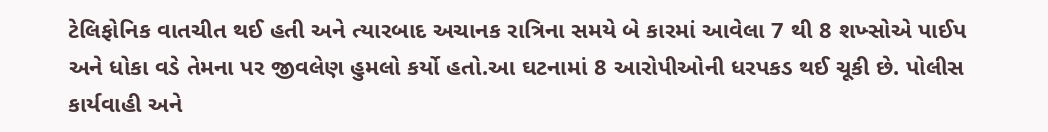ટેલિફોનિક વાતચીત થઈ હતી અને ત્યારબાદ અચાનક રાત્રિના સમયે બે કારમાં આવેલા 7 થી 8 શખ્સોએ પાઈપ અને ધોકા વડે તેમના પર જીવલેણ હુમલો કર્યો હતો.આ ઘટનામાં 8 આરોપીઓની ધરપકડ થઈ ચૂકી છે. પોલીસ કાર્યવાહી અને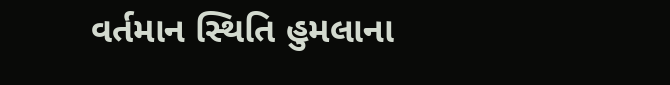વર્તમાન સ્થિતિ હુમલાના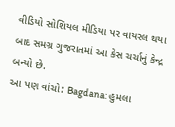વીડિયો સોશિયલ મીડિયા પર વાયરલ થયા બાદ સમગ્ર ગુજરાતમાં આ કેસ ચર્ચાનું કેન્દ્ર બન્યો છે.
આ પણ વાંચો: Bagdana: હુમલા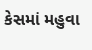કેસમાં મહુવા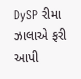DySP રીમા ઝાલાએ ફરી આપી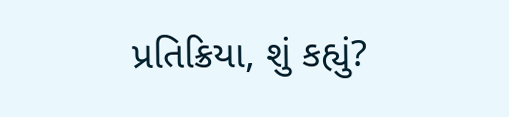પ્રતિક્રિયા, શું કહ્યું?